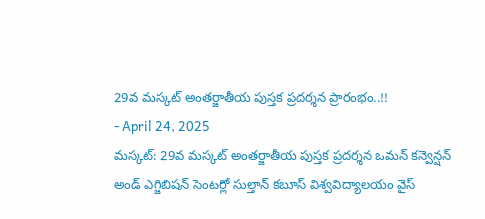29వ మస్కట్ అంతర్జాతీయ పుస్తక ప్రదర్శన ప్రారంభం..!!
- April 24, 2025
మస్కట్: 29వ మస్కట్ అంతర్జాతీయ పుస్తక ప్రదర్శన ఒమన్ కన్వెన్షన్ అండ్ ఎగ్జిబిషన్ సెంటర్లో సుల్తాన్ కబూస్ విశ్వవిద్యాలయం వైస్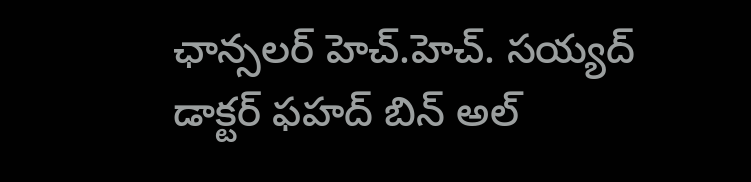ఛాన్సలర్ హెచ్.హెచ్. సయ్యద్ డాక్టర్ ఫహద్ బిన్ అల్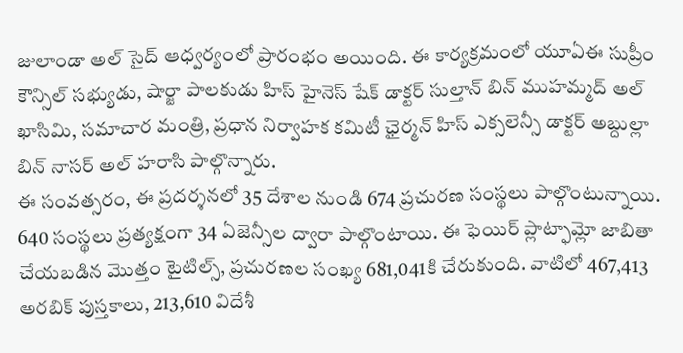జులాండా అల్ సైద్ ఆధ్వర్యంలో ప్రారంభం అయింది. ఈ కార్యక్రమంలో యూఏఈ సుప్రీం కౌన్సిల్ సభ్యుడు, షార్జా పాలకుడు హిస్ హైనెస్ షేక్ డాక్టర్ సుల్తాన్ బిన్ ముహమ్మద్ అల్ ఖాసిమి, సమాచార మంత్రి, ప్రధాన నిర్వాహక కమిటీ ఛైర్మన్ హిస్ ఎక్సలెన్సీ డాక్టర్ అబ్దుల్లా బిన్ నాసర్ అల్ హరాసి పాల్గొన్నారు.
ఈ సంవత్సరం, ఈ ప్రదర్శనలో 35 దేశాల నుండి 674 ప్రచురణ సంస్థలు పాల్గొంటున్నాయి. 640 సంస్థలు ప్రత్యక్షంగా 34 ఏజెన్సీల ద్వారా పాల్గొంటాయి. ఈ ఫెయిర్ ప్లాట్ఫామ్లో జాబితా చేయబడిన మొత్తం టైటిల్స్, ప్రచురణల సంఖ్య 681,041కి చేరుకుంది. వాటిలో 467,413 అరబిక్ పుస్తకాలు, 213,610 విదేశీ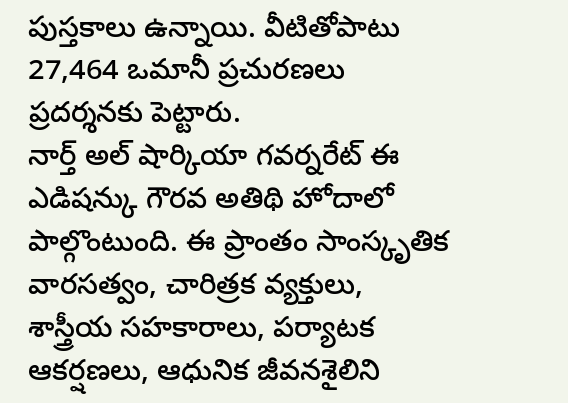పుస్తకాలు ఉన్నాయి. వీటితోపాటు 27,464 ఒమానీ ప్రచురణలు ప్రదర్శనకు పెట్టారు.
నార్త్ అల్ షార్కియా గవర్నరేట్ ఈ ఎడిషన్కు గౌరవ అతిథి హోదాలో పాల్గొంటుంది. ఈ ప్రాంతం సాంస్కృతిక వారసత్వం, చారిత్రక వ్యక్తులు, శాస్త్రీయ సహకారాలు, పర్యాటక ఆకర్షణలు, ఆధునిక జీవనశైలిని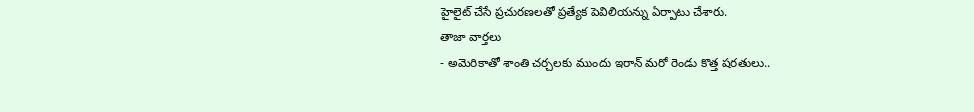హైలైట్ చేసే ప్రచురణలతో ప్రత్యేక పెవిలియన్ను ఏర్పాటు చేశారు.
తాజా వార్తలు
- అమెరికాతో శాంతి చర్చలకు ముందు ఇరాన్ మరో రెండు కొత్త షరతులు..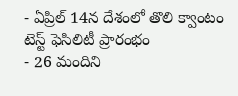- ఏప్రిల్ 14న దేశంలో తొలి క్వాంటం టెస్ట్ ఫెసిలిటీ ప్రారంభం
- 26 మందిని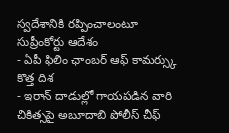స్వదేశానికి రప్పించాలంటూ సుప్రీంకోర్టు ఆదేశం
- ఏపీ ఫిలిం ఛాంబర్ ఆఫ్ కామర్స్కు కొత్త దిశ
- ఇరాన్ దాడుల్లో గాయపడిన వారి చికిత్సపై అబూదాబి పోలీస్ చీఫ్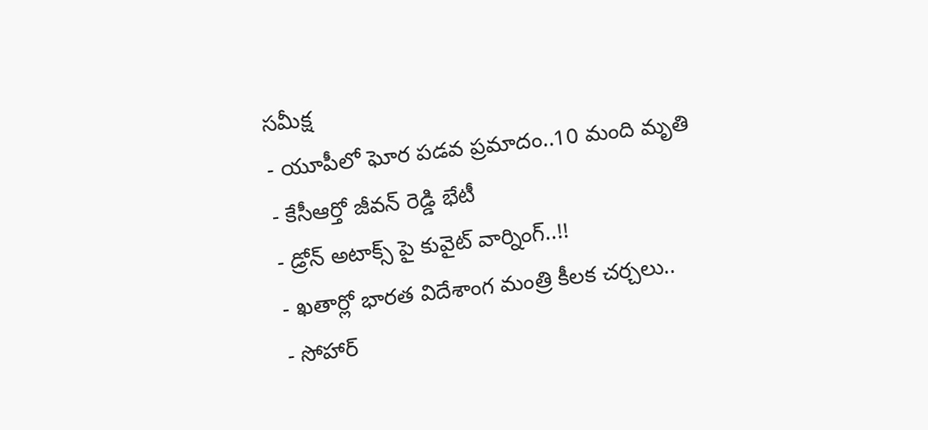సమీక్ష
- యూపీలో ఘోర పడవ ప్రమాదం..10 మంది మృతి
- కేసీఆర్తో జీవన్ రెడ్డి భేటీ
- డ్రోన్ అటాక్స్ పై కువైట్ వార్నింగ్..!!
- ఖతార్లో భారత విదేశాంగ మంత్రి కీలక చర్చలు..
- సోహార్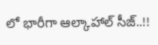లో భారీగా ఆల్కాహాల్ సీజ్..!!